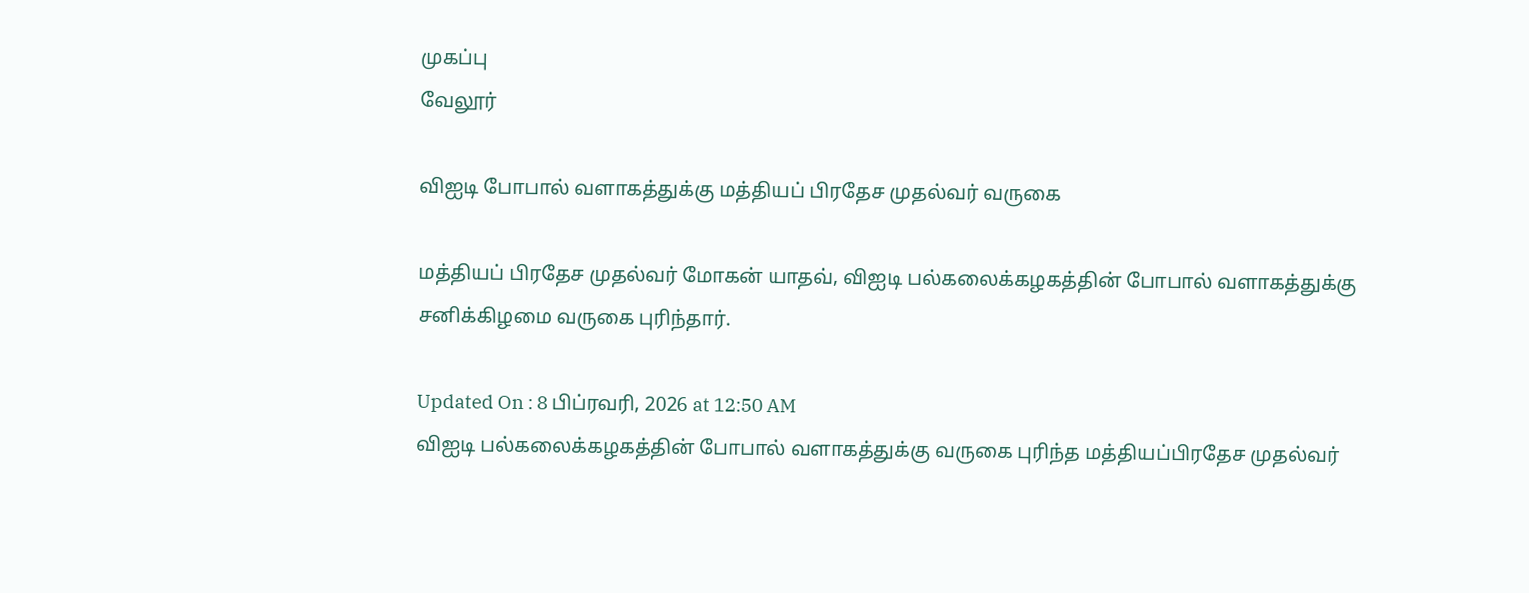முகப்பு
வேலூர்

விஐடி போபால் வளாகத்துக்கு மத்தியப் பிரதேச முதல்வர் வருகை

மத்தியப் பிரதேச முதல்வர் மோகன் யாதவ், விஐடி பல்கலைக்கழகத்தின் போபால் வளாகத்துக்கு சனிக்கிழமை வருகை புரிந்தார்.

Updated On : 8 பிப்ரவரி, 2026 at 12:50 AM
விஐடி பல்கலைக்கழகத்தின் போபால் வளாகத்துக்கு வருகை புரிந்த மத்தியப்பிரதேச முதல்வர்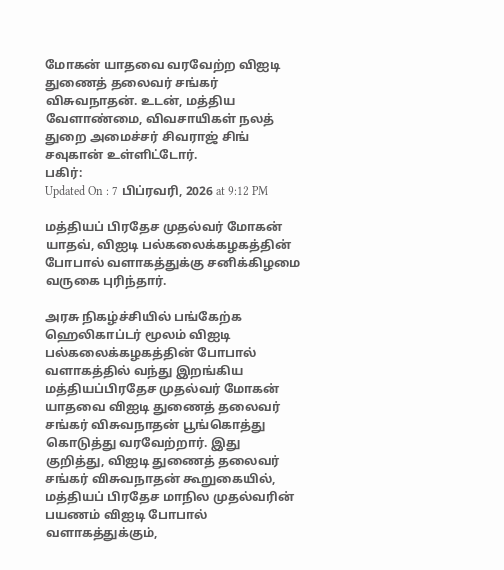மோகன் யாதவை வரவேற்ற விஐடி துணைத் தலைவர் சங்கர் விசுவநாதன். உடன், மத்திய வேளாண்மை, விவசாயிகள் நலத் துறை அமைச்சர் சிவராஜ் சிங் சவுகான் உள்ளிட்டோர்.
பகிர்:
Updated On : 7 பிப்ரவரி, 2026 at 9:12 PM

மத்தியப் பிரதேச முதல்வர் மோகன் யாதவ், விஐடி பல்கலைக்கழகத்தின் போபால் வளாகத்துக்கு சனிக்கிழமை வருகை புரிந்தார்.

அரசு நிகழ்ச்சியில் பங்கேற்க ஹெலிகாப்டர் மூலம் விஐடி பல்கலைக்கழகத்தின் போபால் வளாகத்தில் வந்து இறங்கிய மத்தியப்பிரதேச முதல்வர் மோகன் யாதவை விஐடி துணைத் தலைவர் சங்கர் விசுவநாதன் பூங்கொத்து கொடுத்து வரவேற்றார். இது குறித்து, விஐடி துணைத் தலைவர் சங்கர் விசுவநாதன் கூறுகையில், மத்தியப் பிரதேச மாநில முதல்வரின் பயணம் விஐடி போபால் வளாகத்துக்கும்,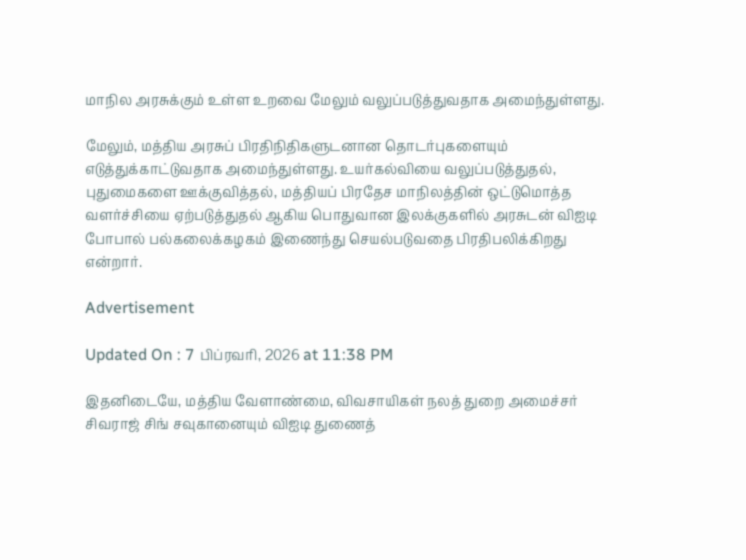மாநில அரசுக்கும் உள்ள உறவை மேலும் வலுப்படுத்துவதாக அமைந்துள்ளது.

மேலும், மத்திய அரசுப் பிரதிநிதிகளுடனான தொடர்புகளையும் எடுத்துக்காட்டுவதாக அமைந்துள்ளது. உயர்கல்வியை வலுப்படுத்துதல், புதுமைகளை ஊக்குவித்தல், மத்தியப் பிரதேச மாநிலத்தின் ஒட்டுமொத்த வளர்ச்சியை ஏற்படுத்துதல் ஆகிய பொதுவான இலக்குகளில் அரசுடன் விஐடி போபால் பல்கலைக்கழகம் இணைந்து செயல்படுவதை பிரதிபலிக்கிறது என்றார்.

Advertisement

Updated On : 7 பிப்ரவரி, 2026 at 11:38 PM

இதனிடையே, மத்திய வேளாண்மை, விவசாயிகள் நலத் துறை அமைச்சர் சிவராஜ் சிங் சவுகானையும் விஐடி துணைத்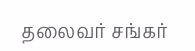தலைவர் சங்கர்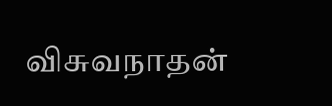விசுவநாதன்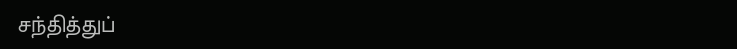சந்தித்துப்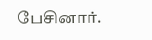பேசினார்.